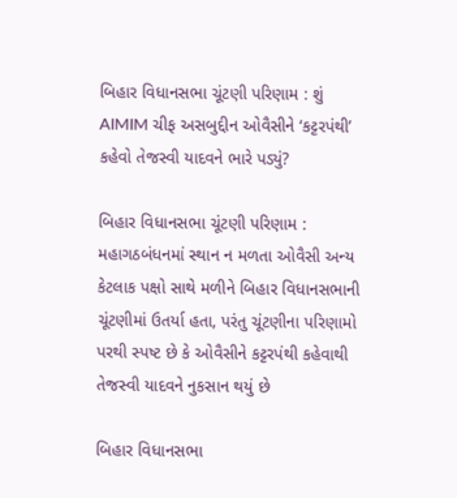બિહાર વિધાનસભા ચૂંટણી પરિણામ : શું AIMIM ચીફ અસબુદ્દીન ઓવૈસીને ‘કટ્ટરપંથી’ કહેવો તેજસ્વી યાદવને ભારે પડ્યું?

બિહાર વિધાનસભા ચૂંટણી પરિણામ : મહાગઠબંધનમાં સ્થાન ન મળતા ઓવૈસી અન્ય કેટલાક પક્ષો સાથે મળીને બિહાર વિધાનસભાની ચૂંટણીમાં ઉતર્યા હતા, પરંતુ ચૂંટણીના પરિણામો પરથી સ્પષ્ટ છે કે ઓવૈસીને કટ્ટરપંથી કહેવાથી તેજસ્વી યાદવને નુકસાન થયું છે

બિહાર વિધાનસભા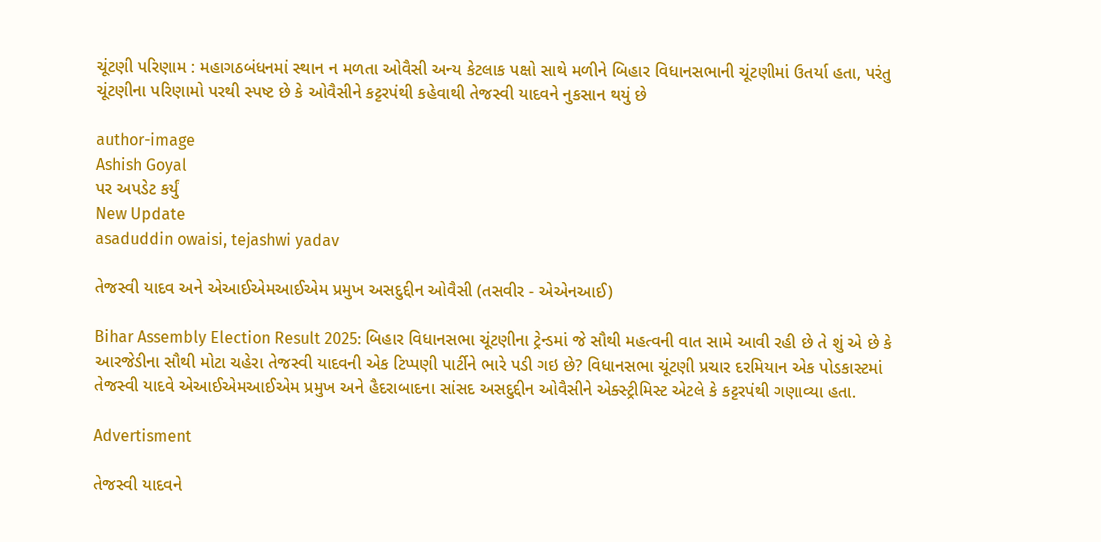ચૂંટણી પરિણામ : મહાગઠબંધનમાં સ્થાન ન મળતા ઓવૈસી અન્ય કેટલાક પક્ષો સાથે મળીને બિહાર વિધાનસભાની ચૂંટણીમાં ઉતર્યા હતા, પરંતુ ચૂંટણીના પરિણામો પરથી સ્પષ્ટ છે કે ઓવૈસીને કટ્ટરપંથી કહેવાથી તેજસ્વી યાદવને નુકસાન થયું છે

author-image
Ashish Goyal
પર અપડેટ કર્યું
New Update
asaduddin owaisi, tejashwi yadav

તેજસ્વી યાદવ અને એઆઈએમઆઈએમ પ્રમુખ અસદુદ્દીન ઓવૈસી (તસવીર - એએનઆઈ)

Bihar Assembly Election Result 2025: બિહાર વિધાનસભા ચૂંટણીના ટ્રેન્ડમાં જે સૌથી મહત્વની વાત સામે આવી રહી છે તે શું એ છે કે આરજેડીના સૌથી મોટા ચહેરા તેજસ્વી યાદવની એક ટિપ્પણી પાર્ટીને ભારે પડી ગઇ છે? વિધાનસભા ચૂંટણી પ્રચાર દરમિયાન એક પોડકાસ્ટમાં તેજસ્વી યાદવે એઆઈએમઆઈએમ પ્રમુખ અને હૈદરાબાદના સાંસદ અસદુદ્દીન ઓવૈસીને એક્સ્ટ્રીમિસ્ટ એટલે કે કટ્ટરપંથી ગણાવ્યા હતા.

Advertisment

તેજસ્વી યાદવને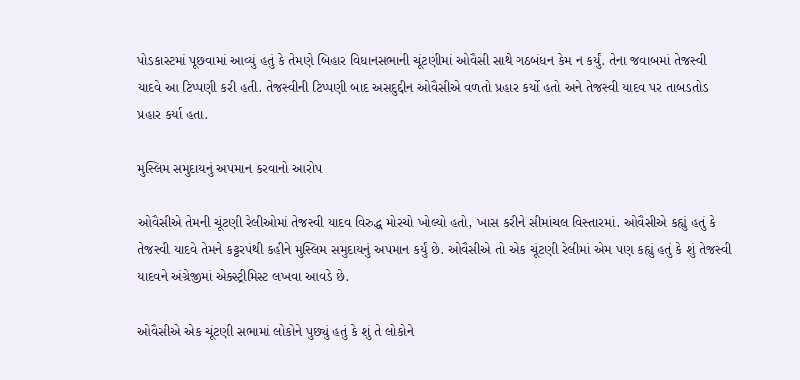પોડકાસ્ટમાં પૂછવામાં આવ્યું હતું કે તેમણે બિહાર વિધાનસભાની ચૂંટણીમાં ઓવૈસી સાથે ગઠબંધન કેમ ન કર્યું. તેના જવાબમાં તેજસ્વી યાદવે આ ટિપ્પણી કરી હતી. તેજસ્વીની ટિપ્પણી બાદ અસદુદ્દીન ઓવૈસીએ વળતો પ્રહાર કર્યો હતો અને તેજસ્વી યાદવ પર તાબડતોડ પ્રહાર કર્યા હતા.

મુસ્લિમ સમુદાયનું અપમાન કરવાનો આરોપ

ઓવૈસીએ તેમની ચૂંટણી રેલીઓમાં તેજસ્વી યાદવ વિરુદ્ધ મોરચો ખોલ્યો હતો, ખાસ કરીને સીમાંચલ વિસ્તારમાં. ઓવૈસીએ કહ્યું હતું કે તેજસ્વી યાદવે તેમને કટ્ટરપંથી કહીને મુસ્લિમ સમુદાયનું અપમાન કર્યું છે. ઓવૈસીએ તો એક ચૂંટણી રેલીમાં એમ પણ કહ્યું હતું કે શું તેજસ્વી યાદવને અંગ્રેજીમાં એક્સ્ટ્રીમિસ્ટ લખવા આવડે છે.

ઓવૈસીએ એક ચૂંટણી સભામાં લોકોને પુછ્યું હતું કે શું તે લોકોને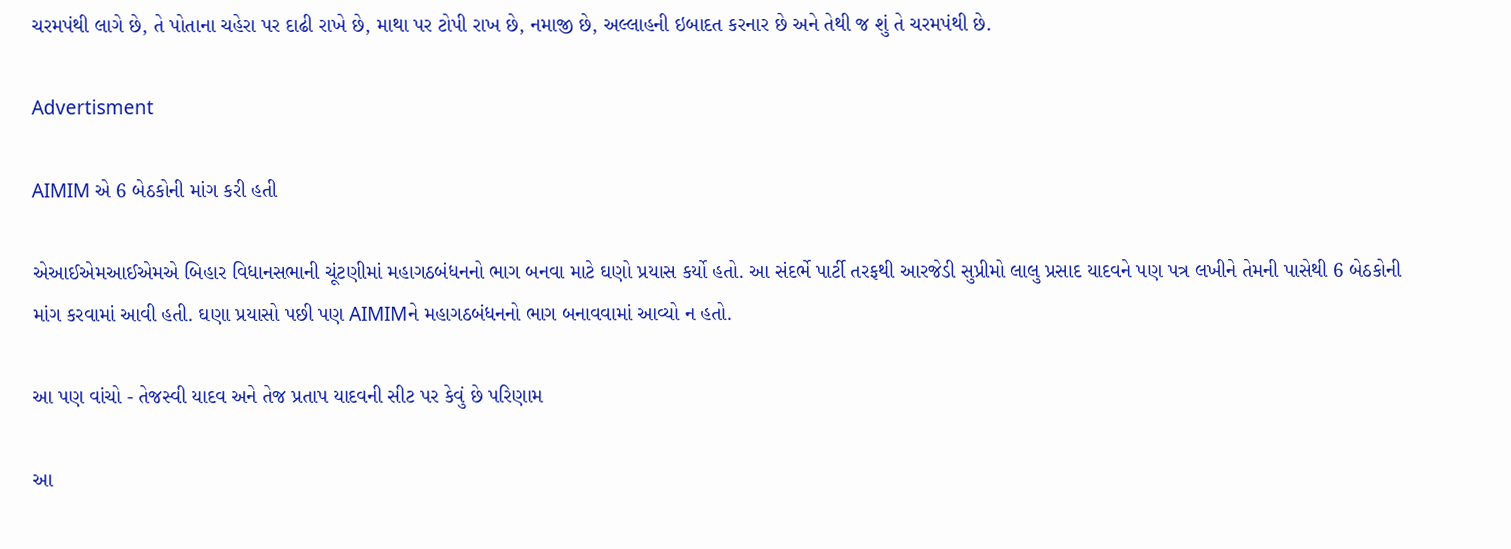ચરમપંથી લાગે છે, તે પોતાના ચહેરા પર દાઢી રાખે છે, માથા પર ટોપી રાખ છે, નમાજી છે, અલ્લાહની ઇબાદત કરનાર છે અને તેથી જ શું તે ચરમપંથી છે.

Advertisment

AIMIM એ 6 બેઠકોની માંગ કરી હતી

એઆઈએમઆઈએમએ બિહાર વિધાનસભાની ચૂંટણીમાં મહાગઠબંધનનો ભાગ બનવા માટે ઘણો પ્રયાસ કર્યો હતો. આ સંદર્ભે પાર્ટી તરફથી આરજેડી સુપ્રીમો લાલુ પ્રસાદ યાદવને પણ પત્ર લખીને તેમની પાસેથી 6 બેઠકોની માંગ કરવામાં આવી હતી. ઘણા પ્રયાસો પછી પણ AIMIMને મહાગઠબંધનનો ભાગ બનાવવામાં આવ્યો ન હતો.

આ પણ વાંચો - તેજસ્વી યાદવ અને તેજ પ્રતાપ યાદવની સીટ પર કેવું છે પરિણામ

આ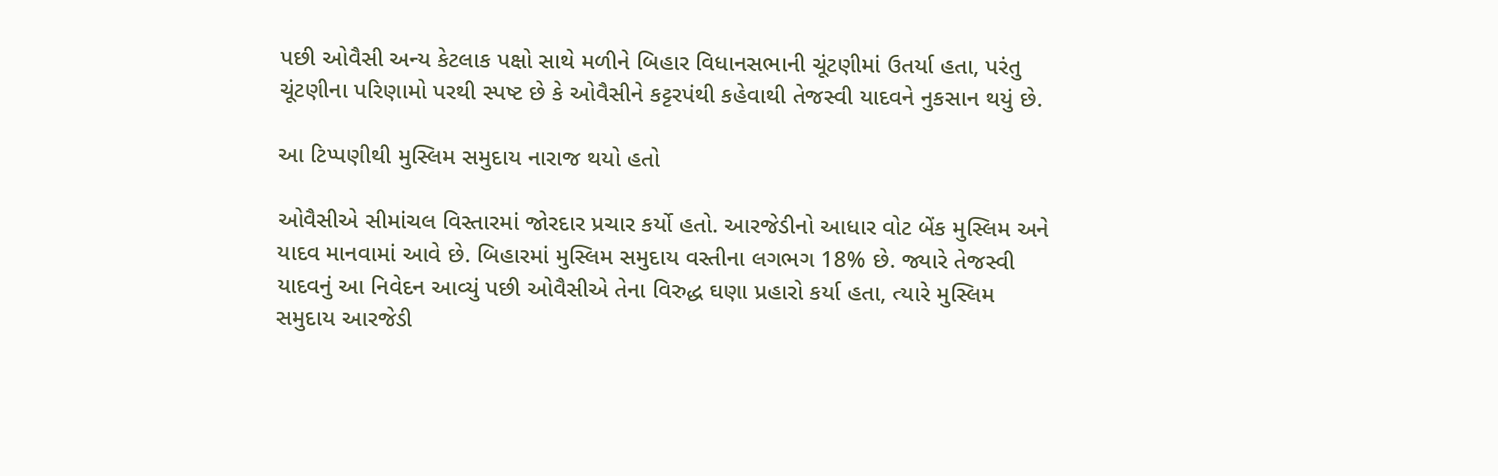પછી ઓવૈસી અન્ય કેટલાક પક્ષો સાથે મળીને બિહાર વિધાનસભાની ચૂંટણીમાં ઉતર્યા હતા, પરંતુ ચૂંટણીના પરિણામો પરથી સ્પષ્ટ છે કે ઓવૈસીને કટ્ટરપંથી કહેવાથી તેજસ્વી યાદવને નુકસાન થયું છે.

આ ટિપ્પણીથી મુસ્લિમ સમુદાય નારાજ થયો હતો

ઓવૈસીએ સીમાંચલ વિસ્તારમાં જોરદાર પ્રચાર કર્યો હતો. આરજેડીનો આધાર વોટ બેંક મુસ્લિમ અને યાદવ માનવામાં આવે છે. બિહારમાં મુસ્લિમ સમુદાય વસ્તીના લગભગ 18% છે. જ્યારે તેજસ્વી યાદવનું આ નિવેદન આવ્યું પછી ઓવૈસીએ તેના વિરુદ્ધ ઘણા પ્રહારો કર્યા હતા, ત્યારે મુસ્લિમ સમુદાય આરજેડી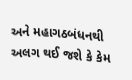અને મહાગઠબંધનથી અલગ થઈ જશે કે કેમ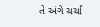તે અંગે ચર્ચા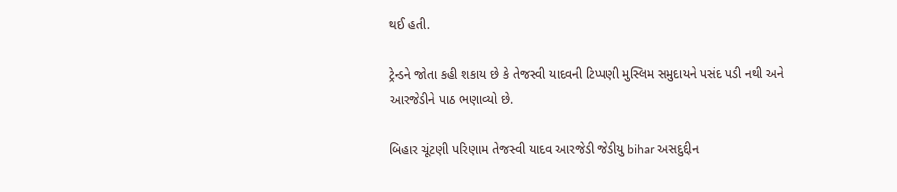થઈ હતી.

ટ્રેન્ડને જોતા કહી શકાય છે કે તેજસ્વી યાદવની ટિપ્પણી મુસ્લિમ સમુદાયને પસંદ પડી નથી અને આરજેડીને પાઠ ભણાવ્યો છે.

બિહાર ચૂંટણી પરિણામ તેજસ્વી યાદવ આરજેડી જેડીયુ bihar અસદુદ્દીન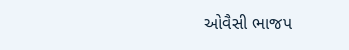ઓવૈસી ભાજપ